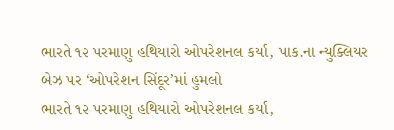ભારતે ૧૨ પરમાણુ હથિયારો ઓપરેશનલ કર્યા, પાક.ના ન્યુક્લિયર બેઝ પર ‘ઓપરેશન સિંદૂર’માં હુમલો
ભારતે ૧૨ પરમાણુ હથિયારો ઓપરેશનલ કર્યા,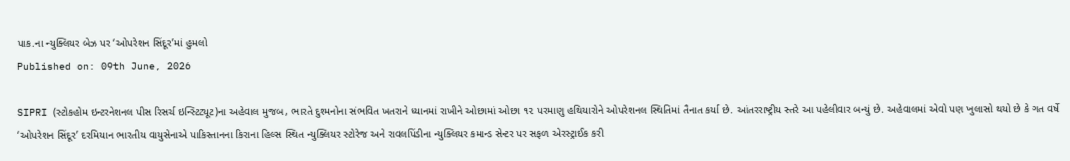પાક.ના ન્યુક્લિયર બેઝ પર ‘ઓપરેશન સિંદૂર’માં હુમલો
Published on: 09th June, 2026

SIPRI (સ્ટોકહોમ ઇન્ટરનેશનલ પીસ રિસર્ચ ઇન્સ્ટિટ્યૂટ)ના અહેવાલ મુજબ, ભારતે દુશ્મનોના સંભવિત ખતરાને ધ્યાનમાં રાખીને ઓછામાં ઓછા ૧૨ પરમાણુ હથિયારોને ઓપરેશનલ સ્થિતિમાં તૈનાત કર્યા છે. આંતરરાષ્ટ્રીય સ્તરે આ પહેલીવાર બન્યું છે. અહેવાલમાં એવો પણ ખુલાસો થયો છે કે ગત વર્ષે ‘ઓપરેશન સિંદૂર’ દરમિયાન ભારતીય વાયુસેનાએ પાકિસ્તાનના કિરાના હિલ્સ સ્થિત ન્યુક્લિયર સ્ટોરેજ અને રાવલપિંડીના ન્યુક્લિયર કમાન્ડ સેન્ટર પર સફળ એરસ્ટ્રાઈક કરી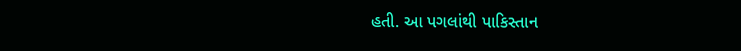હતી. આ પગલાંથી પાકિસ્તાન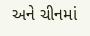અને ચીનમાં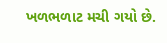ખળભળાટ મચી ગયો છે.